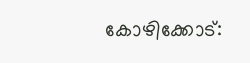കോഴിക്കോട്: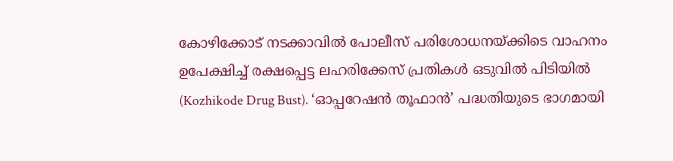കോഴിക്കോട് നടക്കാവിൽ പോലീസ് പരിശോധനയ്ക്കിടെ വാഹനം ഉപേക്ഷിച്ച് രക്ഷപ്പെട്ട ലഹരിക്കേസ് പ്രതികൾ ഒടുവിൽ പിടിയിൽ (Kozhikode Drug Bust). ‘ഓപ്പറേഷൻ തൂഫാൻ’ പദ്ധതിയുടെ ഭാഗമായി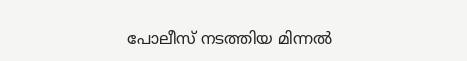പോലീസ് നടത്തിയ മിന്നൽ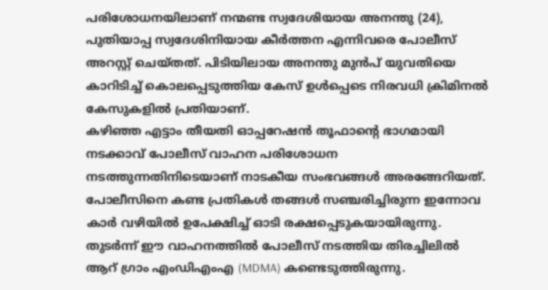പരിശോധനയിലാണ് നന്മണ്ട സ്വദേശിയായ അനന്തു (24), പുതിയാപ്പ സ്വദേശിനിയായ കീർത്തന എന്നിവരെ പോലീസ് അറസ്റ്റ് ചെയ്തത്. പിടിയിലായ അനന്തു മുൻപ് യുവതിയെ കാറിടിച്ച് കൊലപ്പെടുത്തിയ കേസ് ഉൾപ്പെടെ നിരവധി ക്രിമിനൽ കേസുകളിൽ പ്രതിയാണ്.
കഴിഞ്ഞ എട്ടാം തീയതി ഓപ്പറേഷൻ തൂഫാന്റെ ഭാഗമായി നടക്കാവ് പോലീസ് വാഹന പരിശോധന നടത്തുന്നതിനിടെയാണ് നാടകീയ സംഭവങ്ങൾ അരങ്ങേറിയത്. പോലീസിനെ കണ്ട പ്രതികൾ തങ്ങൾ സഞ്ചരിച്ചിരുന്ന ഇന്നോവ കാർ വഴിയിൽ ഉപേക്ഷിച്ച് ഓടി രക്ഷപ്പെടുകയായിരുന്നു. തുടർന്ന് ഈ വാഹനത്തിൽ പോലീസ് നടത്തിയ തിരച്ചിലിൽ ആറ് ഗ്രാം എംഡിഎംഎ (MDMA) കണ്ടെടുത്തിരുന്നു.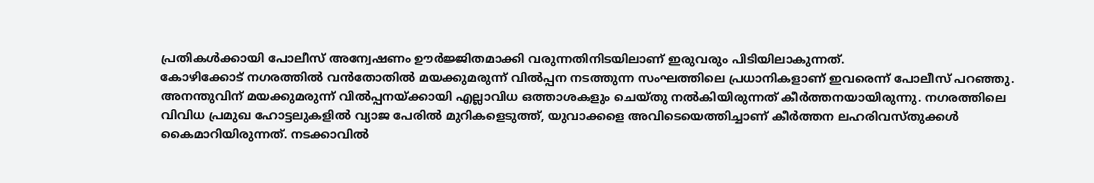പ്രതികൾക്കായി പോലീസ് അന്വേഷണം ഊർജ്ജിതമാക്കി വരുന്നതിനിടയിലാണ് ഇരുവരും പിടിയിലാകുന്നത്.
കോഴിക്കോട് നഗരത്തിൽ വൻതോതിൽ മയക്കുമരുന്ന് വിൽപ്പന നടത്തുന്ന സംഘത്തിലെ പ്രധാനികളാണ് ഇവരെന്ന് പോലീസ് പറഞ്ഞു. അനന്തുവിന് മയക്കുമരുന്ന് വിൽപ്പനയ്ക്കായി എല്ലാവിധ ഒത്താശകളും ചെയ്തു നൽകിയിരുന്നത് കീർത്തനയായിരുന്നു. നഗരത്തിലെ വിവിധ പ്രമുഖ ഹോട്ടലുകളിൽ വ്യാജ പേരിൽ മുറികളെടുത്ത്, യുവാക്കളെ അവിടെയെത്തിച്ചാണ് കീർത്തന ലഹരിവസ്തുക്കൾ കൈമാറിയിരുന്നത്. നടക്കാവിൽ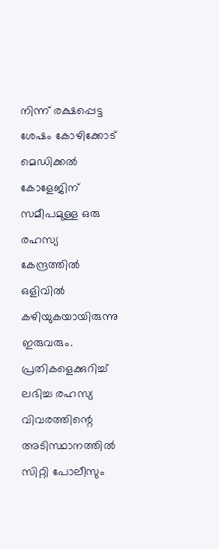നിന്ന് രക്ഷപ്പെട്ട ശേഷം കോഴിക്കോട് മെഡിക്കൽ കോളേജിന് സമീപമുള്ള ഒരു രഹസ്യ കേന്ദ്രത്തിൽ ഒളിവിൽ കഴിയുകയായിരുന്നു ഇരുവരും. പ്രതികളെക്കുറിച്ച് ലഭിച്ച രഹസ്യ വിവരത്തിന്റെ അടിസ്ഥാനത്തിൽ സിറ്റി പോലീസും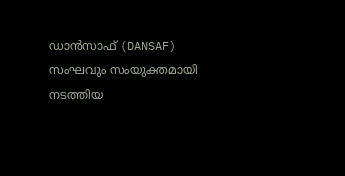ഡാൻസാഫ് (DANSAF) സംഘവും സംയുക്തമായി നടത്തിയ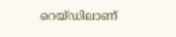റെയ്ഡിലാണ്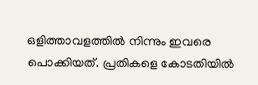ഒളിത്താവളത്തിൽ നിന്നും ഇവരെ പൊക്കിയത്. പ്രതികളെ കോടതിയിൽ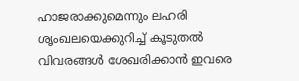ഹാജരാക്കുമെന്നും ലഹരി ശൃംഖലയെക്കുറിച്ച് കൂടുതൽ വിവരങ്ങൾ ശേഖരിക്കാൻ ഇവരെ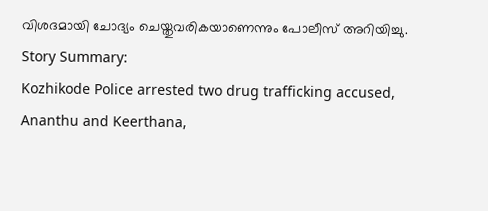വിശദമായി ചോദ്യം ചെയ്തുവരികയാണെന്നും പോലീസ് അറിയിച്ചു.
Story Summary:
Kozhikode Police arrested two drug trafficking accused, Ananthu and Keerthana,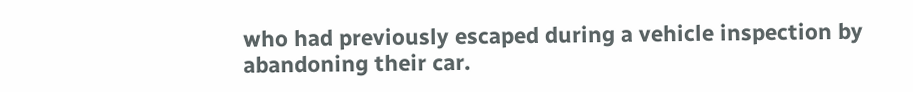who had previously escaped during a vehicle inspection by abandoning their car.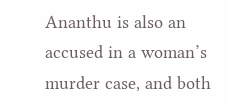Ananthu is also an accused in a woman’s murder case, and both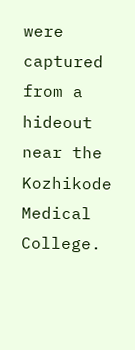were captured from a hideout near the Kozhikode Medical College.